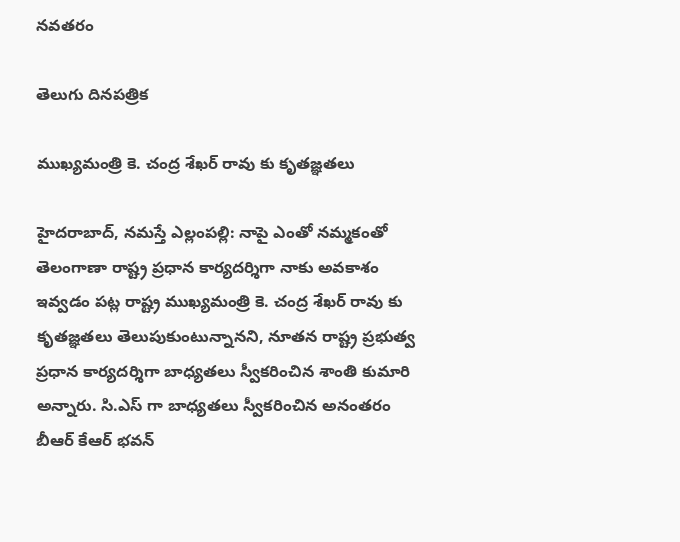నవతరం

తెలుగు దినపత్రిక

ముఖ్యమంత్రి కె. చంద్ర శేఖర్ రావు కు కృతజ్ఞతలు

హైదరాబాద్, నమస్తే ఎల్లంపల్లి: నాపై ఎంతో నమ్మకంతో తెలంగాణా రాష్ట్ర ప్రధాన కార్యదర్శిగా నాకు అవకాశం ఇవ్వడం పట్ల రాష్ట్ర ముఖ్యమంత్రి కె. చంద్ర శేఖర్ రావు కు కృతజ్ఞతలు తెలుపుకుంటున్నానని, నూతన రాష్ట్ర ప్రభుత్వ ప్రధాన కార్యదర్శిగా బాధ్యతలు స్వీకరించిన శాంతి కుమారి అన్నారు. సి.ఎస్ గా బాధ్యతలు స్వీకరించిన అనంతరం బీఆర్ కేఆర్ భవన్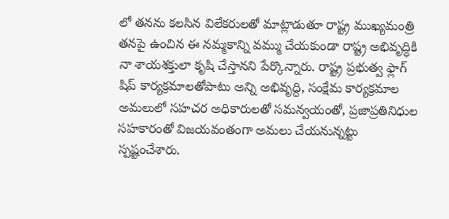లో తనను కలసిన విలేకరులతో మాట్లాడుతూ రాష్ట్ర ముఖ్యమంత్రి తనపై ఉంచిన ఈ నమ్మకాన్ని వమ్ము చేయకుండా రాష్ట్ర అభివృద్ధికి నా శాయశక్తులా కృషి చేస్తానని పేర్కొన్నారు. రాష్ట్ర ప్రభుత్వ ఫ్లాగ్ షిప్ కార్యక్రమాలతోపాటు అన్ని అభివృద్ది, సంక్షేమ కార్యక్రమాల అమలులో సహచర అధికారులతో సమన్వయంతో, ప్రజాప్రతినిధుల సహకారంతో విజయవంతంగా అమలు చేయనున్నట్టు స్పష్టంచేశారు.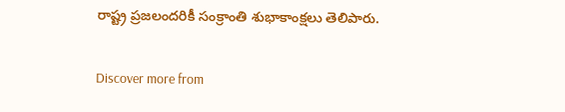రాష్ట్ర ప్రజలందరికీ సంక్రాంతి శుభాకాంక్షలు తెలిపారు.

Discover more from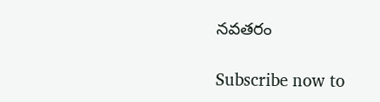నవతరం

Subscribe now to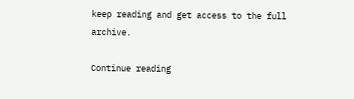keep reading and get access to the full archive.

Continue reading